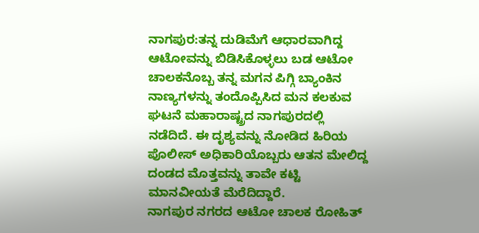ನಾಗಪುರ:ತನ್ನ ದುಡಿಮೆಗೆ ಆಧಾರವಾಗಿದ್ದ ಆಟೋವನ್ನು ಬಿಡಿಸಿಕೊಳ್ಳಲು ಬಡ ಆಟೋ ಚಾಲಕನೊಬ್ಬ ತನ್ನ ಮಗನ ಪಿಗ್ಗಿ ಬ್ಯಾಂಕಿನ ನಾಣ್ಯಗಳನ್ನು ತಂದೊಪ್ಪಿಸಿದ ಮನ ಕಲಕುವ ಘಟನೆ ಮಹಾರಾಷ್ಟ್ರದ ನಾಗಪುರದಲ್ಲಿ ನಡೆದಿದೆ. ಈ ದೃಶ್ಯವನ್ನು ನೋಡಿದ ಹಿರಿಯ ಪೊಲೀಸ್ ಅಧಿಕಾರಿಯೊಬ್ಬರು ಆತನ ಮೇಲಿದ್ದ ದಂಡದ ಮೊತ್ತವನ್ನು ತಾವೇ ಕಟ್ಟಿ ಮಾನವೀಯತೆ ಮೆರೆದಿದ್ದಾರೆ.
ನಾಗಪುರ ನಗರದ ಆಟೋ ಚಾಲಕ ರೋಹಿತ್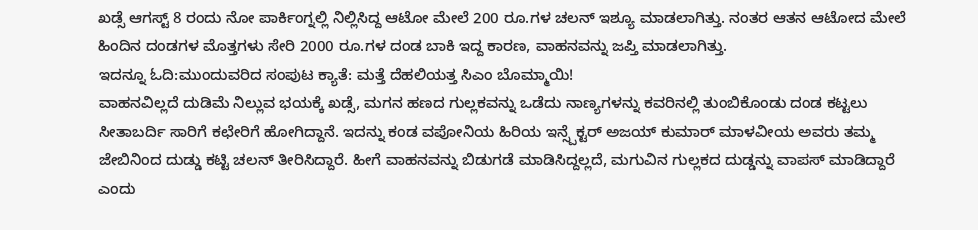ಖಡ್ಸೆ ಆಗಸ್ಟ್ 8 ರಂದು ನೋ ಪಾರ್ಕಿಂಗ್ನಲ್ಲಿ ನಿಲ್ಲಿಸಿದ್ದ ಆಟೋ ಮೇಲೆ 200 ರೂ.ಗಳ ಚಲನ್ ಇಶ್ಯೂ ಮಾಡಲಾಗಿತ್ತು. ನಂತರ ಆತನ ಆಟೋದ ಮೇಲೆ ಹಿಂದಿನ ದಂಡಗಳ ಮೊತ್ತಗಳು ಸೇರಿ 2000 ರೂ.ಗಳ ದಂಡ ಬಾಕಿ ಇದ್ದ ಕಾರಣ, ವಾಹನವನ್ನು ಜಪ್ತಿ ಮಾಡಲಾಗಿತ್ತು.
ಇದನ್ನೂ ಓದಿ:ಮುಂದುವರಿದ ಸಂಪುಟ ಕ್ಯಾತೆ: ಮತ್ತೆ ದೆಹಲಿಯತ್ತ ಸಿಎಂ ಬೊಮ್ಮಾಯಿ!
ವಾಹನವಿಲ್ಲದೆ ದುಡಿಮೆ ನಿಲ್ಲುವ ಭಯಕ್ಕೆ ಖಡ್ಸೆ, ಮಗನ ಹಣದ ಗುಲ್ಲಕವನ್ನು ಒಡೆದು ನಾಣ್ಯಗಳನ್ನು ಕವರಿನಲ್ಲಿ ತುಂಬಿಕೊಂಡು ದಂಡ ಕಟ್ಟಲು ಸೀತಾಬರ್ದಿ ಸಾರಿಗೆ ಕಛೇರಿಗೆ ಹೋಗಿದ್ದಾನೆ. ಇದನ್ನು ಕಂಡ ವಪೋನಿಯ ಹಿರಿಯ ಇನ್ಸ್ಪೆಕ್ಟರ್ ಅಜಯ್ ಕುಮಾರ್ ಮಾಳವೀಯ ಅವರು ತಮ್ಮ ಜೇಬಿನಿಂದ ದುಡ್ಡು ಕಟ್ಟಿ ಚಲನ್ ತೀರಿಸಿದ್ದಾರೆ. ಹೀಗೆ ವಾಹನವನ್ನು ಬಿಡುಗಡೆ ಮಾಡಿಸಿದ್ದಲ್ಲದೆ, ಮಗುವಿನ ಗುಲ್ಲಕದ ದುಡ್ಡನ್ನು ವಾಪಸ್ ಮಾಡಿದ್ದಾರೆ ಎಂದು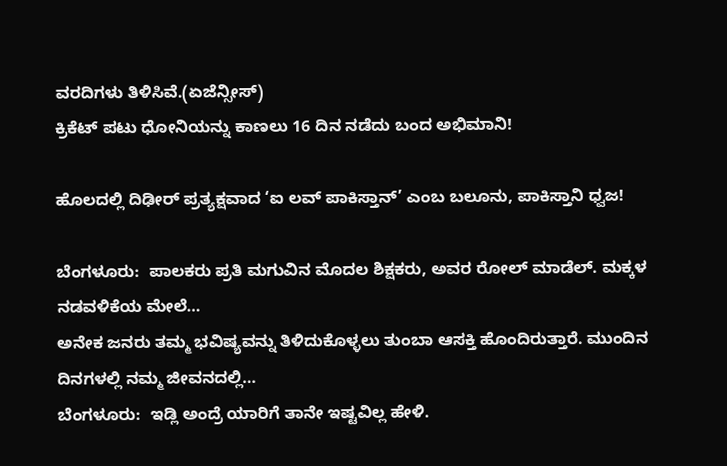ವರದಿಗಳು ತಿಳಿಸಿವೆ.(ಏಜೆನ್ಸೀಸ್)
ಕ್ರಿಕೆಟ್ ಪಟು ಧೋನಿಯನ್ನು ಕಾಣಲು 16 ದಿನ ನಡೆದು ಬಂದ ಅಭಿಮಾನಿ!

ಹೊಲದಲ್ಲಿ ದಿಢೀರ್ ಪ್ರತ್ಯಕ್ಷವಾದ ‘ಐ ಲವ್ ಪಾಕಿಸ್ತಾನ್’ ಎಂಬ ಬಲೂನು, ಪಾಕಿಸ್ತಾನಿ ಧ್ವಜ!

ಬೆಂಗಳೂರು:  ಪಾಲಕರು ಪ್ರತಿ ಮಗುವಿನ ಮೊದಲ ಶಿಕ್ಷಕರು, ಅವರ ರೋಲ್ ಮಾಡೆಲ್. ಮಕ್ಕಳ ನಡವಳಿಕೆಯ ಮೇಲೆ…
ಅನೇಕ ಜನರು ತಮ್ಮ ಭವಿಷ್ಯವನ್ನು ತಿಳಿದುಕೊಳ್ಳಲು ತುಂಬಾ ಆಸಕ್ತಿ ಹೊಂದಿರುತ್ತಾರೆ. ಮುಂದಿನ ದಿನಗಳಲ್ಲಿ ನಮ್ಮ ಜೀವನದಲ್ಲಿ…
ಬೆಂಗಳೂರು:  ಇಡ್ಲಿ ಅಂದ್ರೆ ಯಾರಿಗೆ ತಾನೇ ಇಷ್ಟವಿಲ್ಲ ಹೇಳಿ.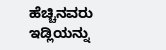ಹೆಚ್ಚಿನವರು ಇಡ್ಲಿಯನ್ನು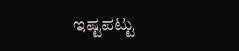ಇಷ್ಟಪಟ್ಟು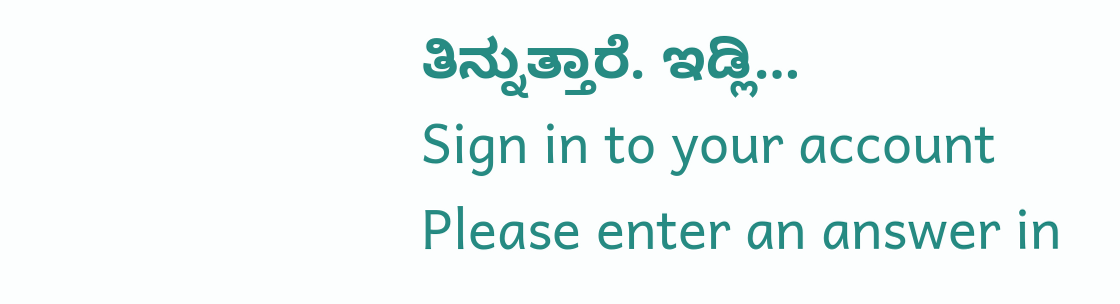ತಿನ್ನುತ್ತಾರೆ. ಇಡ್ಲಿ…
Sign in to your account
Please enter an answer in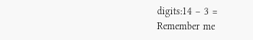digits:14 − 3 =
Remember me